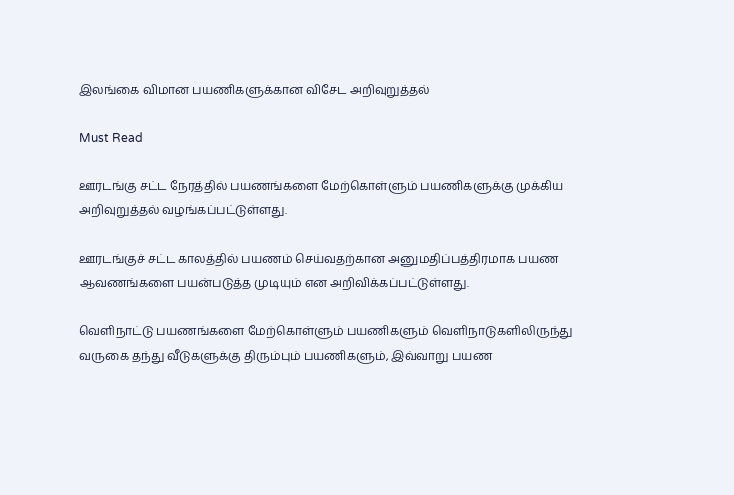இலங்கை விமான பயணிகளுக்கான விசேட அறிவுறுத்தல்

Must Read

ஊரடங்கு சட்ட நேரத்தில் பயணங்களை மேற்கொள்ளும் பயணிகளுக்கு முக்கிய அறிவுறுத்தல் வழங்கப்பட்டுள்ளது.

ஊரடங்குச் சட்ட காலத்தில் பயணம் செய்வதற்கான அனுமதிப்பத்திரமாக பயண ஆவணங்களை பயன்படுத்த முடியும் என அறிவிக்கப்பட்டுள்ளது.

வெளிநாட்டு பயணங்களை மேற்கொள்ளும் பயணிகளும் வெளிநாடுகளிலிருந்து வருகை தந்து வீடுகளுக்கு திரும்பும் பயணிகளும், இவ்வாறு பயண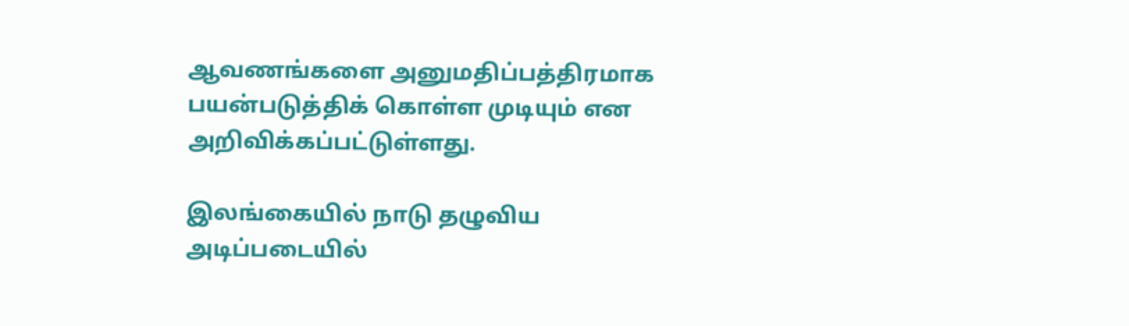ஆவணங்களை அனுமதிப்பத்திரமாக பயன்படுத்திக் கொள்ள முடியும் என அறிவிக்கப்பட்டுள்ளது.

இலங்கையில் நாடு தழுவிய அடிப்படையில்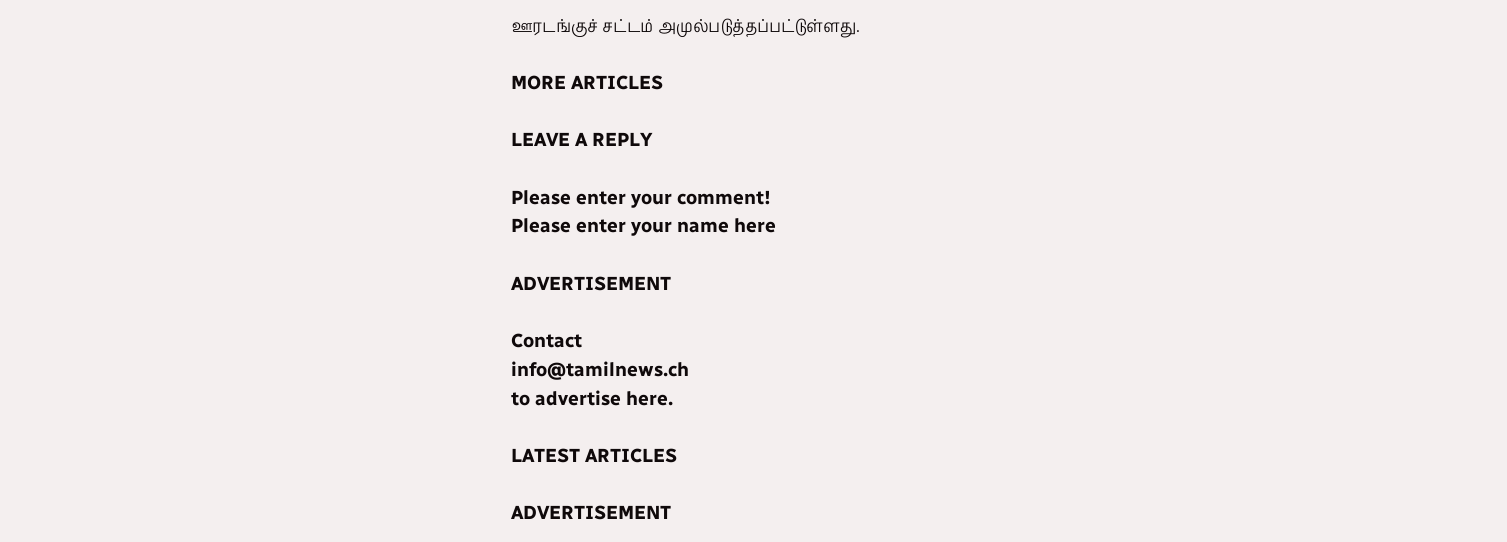ஊரடங்குச் சட்டம் அமுல்படுத்தப்பட்டுள்ளது.

MORE ARTICLES

LEAVE A REPLY

Please enter your comment!
Please enter your name here

ADVERTISEMENT

Contact
info@tamilnews.ch
to advertise here.

LATEST ARTICLES

ADVERTISEMENT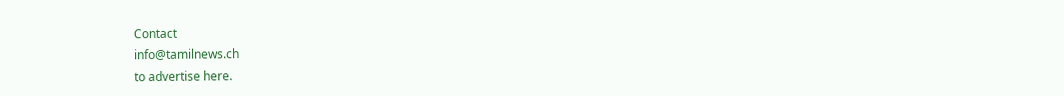Contact
info@tamilnews.ch
to advertise here.